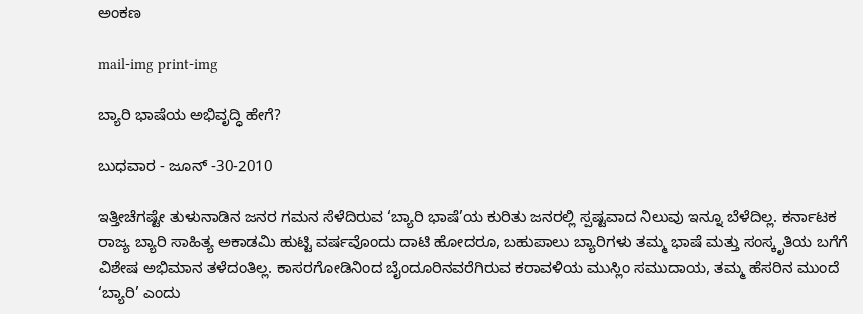ಅಂಕಣ

mail-img print-img

ಬ್ಯಾರಿ ಭಾಷೆಯ ಅಭಿವೃದ್ಧಿ ಹೇಗೆ?

ಬುಧವಾರ - ಜೂನ್ -30-2010

ಇತ್ತೀಚೆಗಷ್ಟೇ ತುಳುನಾಡಿನ ಜನರ ಗಮನ ಸೆಳೆದಿರುವ ‘ಬ್ಯಾರಿ ಭಾಷೆ’ಯ ಕುರಿತು ಜನರಲ್ಲಿ ಸ್ಪಷ್ಟವಾದ ನಿಲುವು ಇನ್ನೂ ಬೆಳೆದಿಲ್ಲ. ಕರ್ನಾಟಕ ರಾಜ್ಯ ಬ್ಯಾರಿ ಸಾಹಿತ್ಯ ಅಕಾಡಮಿ ಹುಟ್ಟಿ ವರ್ಷವೊಂದು ದಾಟಿ ಹೋದರೂ, ಬಹುಪಾಲು ಬ್ಯಾರಿಗಳು ತಮ್ಮ ಭಾಷೆ ಮತ್ತು ಸಂಸ್ಕೃತಿಯ ಬಗೆಗೆ ವಿಶೇಷ ಅಭಿಮಾನ ತಳೆದಂತಿಲ್ಲ. ಕಾಸರಗೋಡಿನಿಂದ ಬೈಂದೂರಿನವರೆಗಿರುವ ಕರಾವಳಿಯ ಮುಸ್ಲಿಂ ಸಮುದಾಯ, ತಮ್ಮ ಹೆಸರಿನ ಮುಂದೆ ‘ಬ್ಯಾರಿ’ ಎಂದು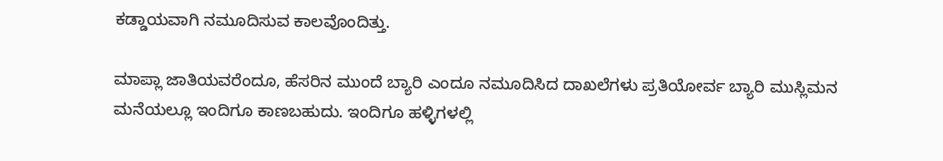ಕಡ್ಡಾಯವಾಗಿ ನಮೂದಿಸುವ ಕಾಲವೊಂದಿತ್ತು.

ಮಾಪ್ಲಾ ಜಾತಿಯವರೆಂದೂ, ಹೆಸರಿನ ಮುಂದೆ ಬ್ಯಾರಿ ಎಂದೂ ನಮೂದಿಸಿದ ದಾಖಲೆಗಳು ಪ್ರತಿಯೋರ್ವ ಬ್ಯಾರಿ ಮುಸ್ಲಿಮನ ಮನೆಯಲ್ಲೂ ಇಂದಿಗೂ ಕಾಣಬಹುದು. ಇಂದಿಗೂ ಹಳ್ಳಿಗಳಲ್ಲಿ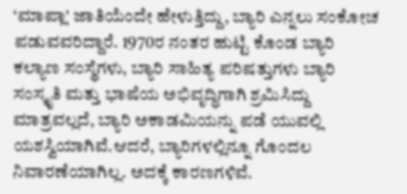‘ಮಾಪ್ಲಾ’ ಜಾತಿಯೆಂದೇ ಹೇಳುತ್ತಿದ್ದು, ಬ್ಯಾರಿ ಎನ್ನಲು ಸಂಕೋಚ ಪಡುವವರಿದ್ದಾರೆ. 1970ರ ನಂತರ ಹುಟ್ಟಿ ಕೊಂಡ ಬ್ಯಾರಿ ಕಲ್ಯಾಣ ಸಂಸ್ಥೆಗಳು, ಬ್ಯಾರಿ ಸಾಹಿತ್ಯ ಪರಿಷತ್ತುಗಳು ಬ್ಯಾರಿ ಸಂಸ್ಕೃತಿ ಮತ್ತು ಭಾಷೆಯ ಅಭಿವೃದ್ಧಿಗಾಗಿ ಶ್ರಮಿಸಿದ್ದು ಮಾತ್ರವಲ್ಲದೆ, ಬ್ಯಾರಿ ಅಕಾಡಮಿಯನ್ನು ಪಡೆ ಯುವಲ್ಲಿ ಯಶಸ್ವಿಯಾಗಿವೆ.ಆದರೆ, ಬ್ಯಾರಿಗಳಲ್ಲಿನ್ನೂ ಗೊಂದಲ ನಿವಾರಣೆಯಾಗಿಲ್ಲ. ಅದಕ್ಕೆ ಕಾರಣಗಳಿವೆ.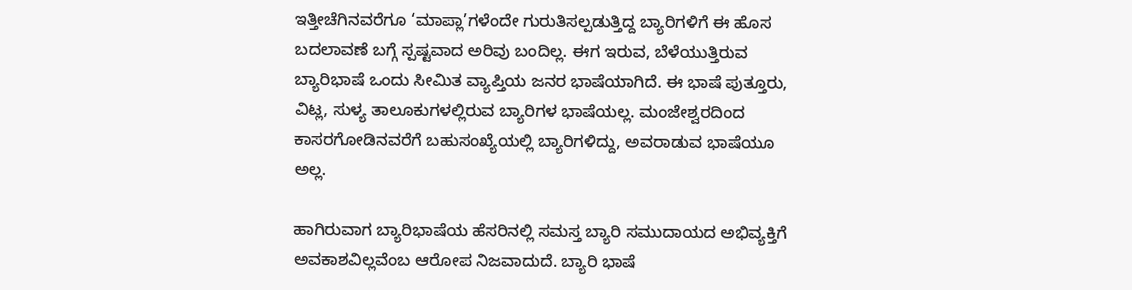ಇತ್ತೀಚೆಗಿನವರೆಗೂ ‘ಮಾಪ್ಲಾ’ಗಳೆಂದೇ ಗುರುತಿಸಲ್ಪಡುತ್ತಿದ್ದ ಬ್ಯಾರಿಗಳಿಗೆ ಈ ಹೊಸ ಬದಲಾವಣೆ ಬಗ್ಗೆ ಸ್ಪಷ್ಟವಾದ ಅರಿವು ಬಂದಿಲ್ಲ. ಈಗ ಇರುವ, ಬೆಳೆಯುತ್ತಿರುವ ಬ್ಯಾರಿಭಾಷೆ ಒಂದು ಸೀಮಿತ ವ್ಯಾಪ್ತಿಯ ಜನರ ಭಾಷೆಯಾಗಿದೆ. ಈ ಭಾಷೆ ಪುತ್ತೂರು, ವಿಟ್ಲ, ಸುಳ್ಯ ತಾಲೂಕುಗಳಲ್ಲಿರುವ ಬ್ಯಾರಿಗಳ ಭಾಷೆಯಲ್ಲ. ಮಂಜೇಶ್ವರದಿಂದ ಕಾಸರಗೋಡಿನವರೆಗೆ ಬಹುಸಂಖ್ಯೆಯಲ್ಲಿ ಬ್ಯಾರಿಗಳಿದ್ದು, ಅವರಾಡುವ ಭಾಷೆಯೂ ಅಲ್ಲ.

ಹಾಗಿರುವಾಗ ಬ್ಯಾರಿಭಾಷೆಯ ಹೆಸರಿನಲ್ಲಿ ಸಮಸ್ತ ಬ್ಯಾರಿ ಸಮುದಾಯದ ಅಭಿವ್ಯಕ್ತಿಗೆ ಅವಕಾಶವಿಲ್ಲವೆಂಬ ಆರೋಪ ನಿಜವಾದುದೆ. ಬ್ಯಾರಿ ಭಾಷೆ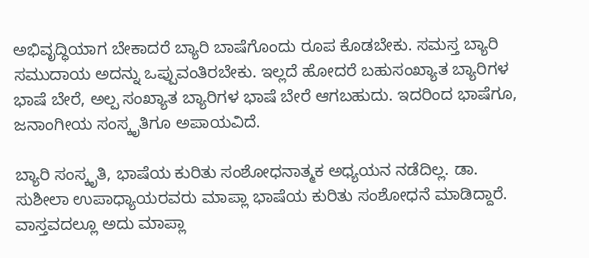ಅಭಿವೃದ್ಧಿಯಾಗ ಬೇಕಾದರೆ ಬ್ಯಾರಿ ಬಾಷೆಗೊಂದು ರೂಪ ಕೊಡಬೇಕು. ಸಮಸ್ತ ಬ್ಯಾರಿ ಸಮುದಾಯ ಅದನ್ನು ಒಪ್ಪುವಂತಿರಬೇಕು. ಇಲ್ಲದೆ ಹೋದರೆ ಬಹುಸಂಖ್ಯಾತ ಬ್ಯಾರಿಗಳ ಭಾಷೆ ಬೇರೆ, ಅಲ್ಪ ಸಂಖ್ಯಾತ ಬ್ಯಾರಿಗಳ ಭಾಷೆ ಬೇರೆ ಆಗಬಹುದು. ಇದರಿಂದ ಭಾಷೆಗೂ, ಜನಾಂಗೀಯ ಸಂಸ್ಕೃತಿಗೂ ಅಪಾಯವಿದೆ.

ಬ್ಯಾರಿ ಸಂಸ್ಕೃತಿ, ಭಾಷೆಯ ಕುರಿತು ಸಂಶೋಧನಾತ್ಮಕ ಅಧ್ಯಯನ ನಡೆದಿಲ್ಲ. ಡಾ. ಸುಶೀಲಾ ಉಪಾಧ್ಯಾಯರವರು ಮಾಪ್ಲಾ ಭಾಷೆಯ ಕುರಿತು ಸಂಶೋಧನೆ ಮಾಡಿದ್ದಾರೆ. ವಾಸ್ತವದಲ್ಲೂ ಅದು ಮಾಪ್ಲಾ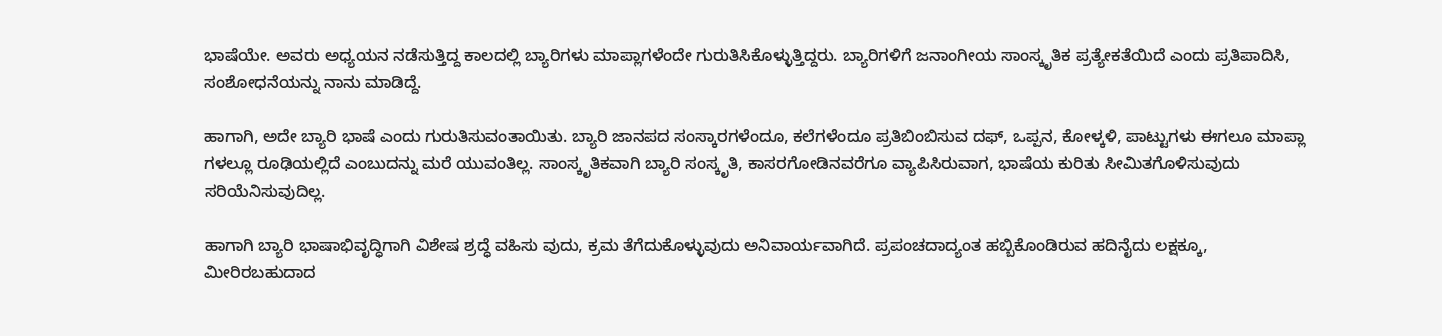ಭಾಷೆಯೇ. ಅವರು ಅಧ್ಯಯನ ನಡೆಸುತ್ತಿದ್ದ ಕಾಲದಲ್ಲಿ ಬ್ಯಾರಿಗಳು ಮಾಪ್ಲಾಗಳೆಂದೇ ಗುರುತಿಸಿಕೊಳ್ಳುತ್ತಿದ್ದರು. ಬ್ಯಾರಿಗಳಿಗೆ ಜನಾಂಗೀಯ ಸಾಂಸ್ಕೃತಿಕ ಪ್ರತ್ಯೇಕತೆಯಿದೆ ಎಂದು ಪ್ರತಿಪಾದಿಸಿ, ಸಂಶೋಧನೆಯನ್ನು ನಾನು ಮಾಡಿದ್ದೆ.

ಹಾಗಾಗಿ, ಅದೇ ಬ್ಯಾರಿ ಭಾಷೆ ಎಂದು ಗುರುತಿಸುವಂತಾಯಿತು. ಬ್ಯಾರಿ ಜಾನಪದ ಸಂಸ್ಕಾರಗಳೆಂದೂ, ಕಲೆಗಳೆಂದೂ ಪ್ರತಿಬಿಂಬಿಸುವ ದಫ್, ಒಪ್ಪನ, ಕೋಳ್ಕಳಿ, ಪಾಟ್ಟುಗಳು ಈಗಲೂ ಮಾಪ್ಲಾ ಗಳಲ್ಲೂ ರೂಢಿಯಲ್ಲಿದೆ ಎಂಬುದನ್ನು ಮರೆ ಯುವಂತಿಲ್ಲ. ಸಾಂಸ್ಕೃತಿಕವಾಗಿ ಬ್ಯಾರಿ ಸಂಸ್ಕೃತಿ, ಕಾಸರಗೋಡಿನವರೆಗೂ ವ್ಯಾಪಿಸಿರುವಾಗ, ಭಾಷೆಯ ಕುರಿತು ಸೀಮಿತಗೊಳಿಸುವುದು ಸರಿಯೆನಿಸುವುದಿಲ್ಲ.

ಹಾಗಾಗಿ ಬ್ಯಾರಿ ಭಾಷಾಭಿವೃದ್ಧಿಗಾಗಿ ವಿಶೇಷ ಶ್ರದ್ಧೆ ವಹಿಸು ವುದು, ಕ್ರಮ ತೆಗೆದುಕೊಳ್ಳುವುದು ಅನಿವಾರ್ಯವಾಗಿದೆ. ಪ್ರಪಂಚದಾದ್ಯಂತ ಹಬ್ಬಿಕೊಂಡಿರುವ ಹದಿನೈದು ಲಕ್ಷಕ್ಕೂ, ಮೀರಿರಬಹುದಾದ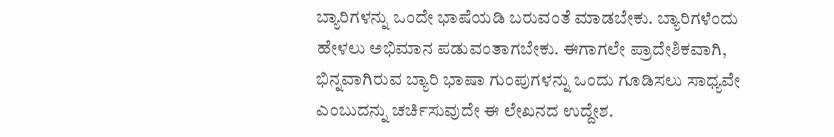ಬ್ಯಾರಿಗಳನ್ನು ಒಂದೇ ಭಾಷೆಯಡಿ ಬರುವಂತೆ ಮಾಡಬೇಕು. ಬ್ಯಾರಿಗಳೆಂದು ಹೇಳಲು ಅಭಿಮಾನ ಪಡುವಂತಾಗಬೇಕು. ಈಗಾಗಲೇ ಪ್ರಾದೇಶಿಕವಾಗಿ, ಭಿನ್ನವಾಗಿರುವ ಬ್ಯಾರಿ ಭಾಷಾ ಗುಂಪುಗಳನ್ನು ಒಂದು ಗೂಡಿಸಲು ಸಾಧ್ಯವೇ ಎಂಬುದನ್ನು ಚರ್ಚಿಸುವುದೇ ಈ ಲೇಖನದ ಉದ್ದೇಶ.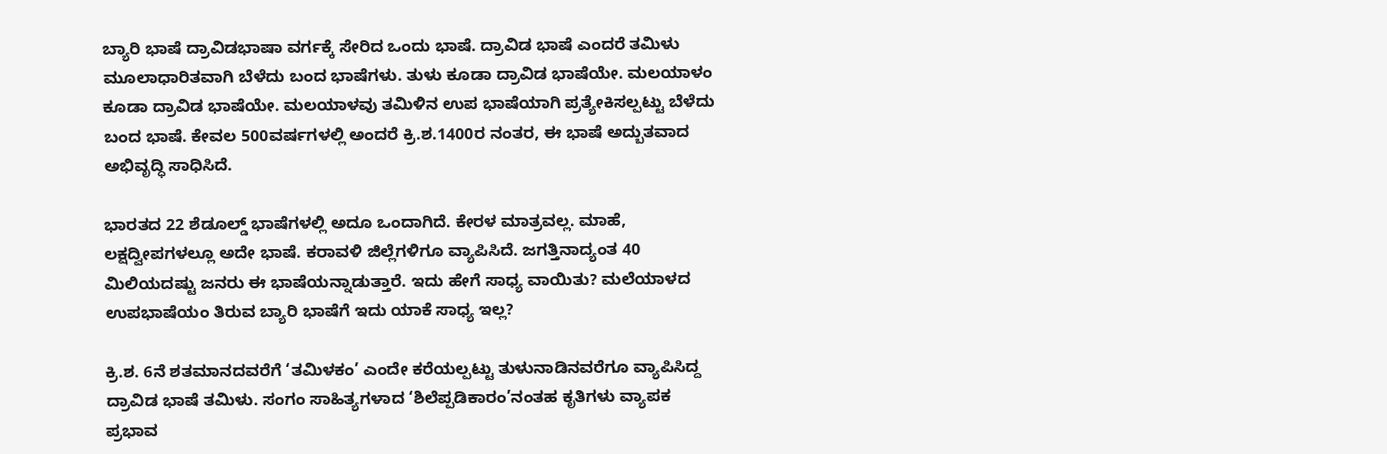ಬ್ಯಾರಿ ಭಾಷೆ ದ್ರಾವಿಡಭಾಷಾ ವರ್ಗಕ್ಕೆ ಸೇರಿದ ಒಂದು ಭಾಷೆ. ದ್ರಾವಿಡ ಭಾಷೆ ಎಂದರೆ ತಮಿಳು ಮೂಲಾಧಾರಿತವಾಗಿ ಬೆಳೆದು ಬಂದ ಭಾಷೆಗಳು. ತುಳು ಕೂಡಾ ದ್ರಾವಿಡ ಭಾಷೆಯೇ. ಮಲಯಾಳಂ ಕೂಡಾ ದ್ರಾವಿಡ ಭಾಷೆಯೇ. ಮಲಯಾಳವು ತಮಿಳಿನ ಉಪ ಭಾಷೆಯಾಗಿ ಪ್ರತ್ಯೇಕಿಸಲ್ಪಟ್ಟು ಬೆಳೆದು ಬಂದ ಭಾಷೆ. ಕೇವಲ 500ವರ್ಷಗಳಲ್ಲಿ ಅಂದರೆ ಕ್ರಿ.ಶ.1400ರ ನಂತರ, ಈ ಭಾಷೆ ಅದ್ಬುತವಾದ ಅಭಿವೃದ್ಧಿ ಸಾಧಿಸಿದೆ.

ಭಾರತದ 22 ಶೆಡೂಲ್ಡ್ ಭಾಷೆಗಳಲ್ಲಿ ಅದೂ ಒಂದಾಗಿದೆ. ಕೇರಳ ಮಾತ್ರವಲ್ಲ. ಮಾಹೆ, ಲಕ್ಷದ್ವೀಪಗಳಲ್ಲೂ ಅದೇ ಭಾಷೆ. ಕರಾವಳಿ ಜಿಲ್ಲೆಗಳಿಗೂ ವ್ಯಾಪಿಸಿದೆ. ಜಗತ್ತಿನಾದ್ಯಂತ 40 ಮಿಲಿಯದಷ್ಟು ಜನರು ಈ ಭಾಷೆಯನ್ನಾಡುತ್ತಾರೆ. ಇದು ಹೇಗೆ ಸಾಧ್ಯ ವಾಯಿತು? ಮಲೆಯಾಳದ ಉಪಭಾಷೆಯಂ ತಿರುವ ಬ್ಯಾರಿ ಭಾಷೆಗೆ ಇದು ಯಾಕೆ ಸಾಧ್ಯ ಇಲ್ಲ?

ಕ್ರಿ.ಶ. 6ನೆ ಶತಮಾನದವರೆಗೆ ‘ತಮಿಳಕಂ’ ಎಂದೇ ಕರೆಯಲ್ಪಟ್ಟು ತುಳುನಾಡಿನವರೆಗೂ ವ್ಯಾಪಿಸಿದ್ದ ದ್ರಾವಿಡ ಭಾಷೆ ತಮಿಳು. ಸಂಗಂ ಸಾಹಿತ್ಯಗಳಾದ ‘ಶಿಲೆಪ್ಪಡಿಕಾರಂ’ನಂತಹ ಕೃತಿಗಳು ವ್ಯಾಪಕ ಪ್ರಭಾವ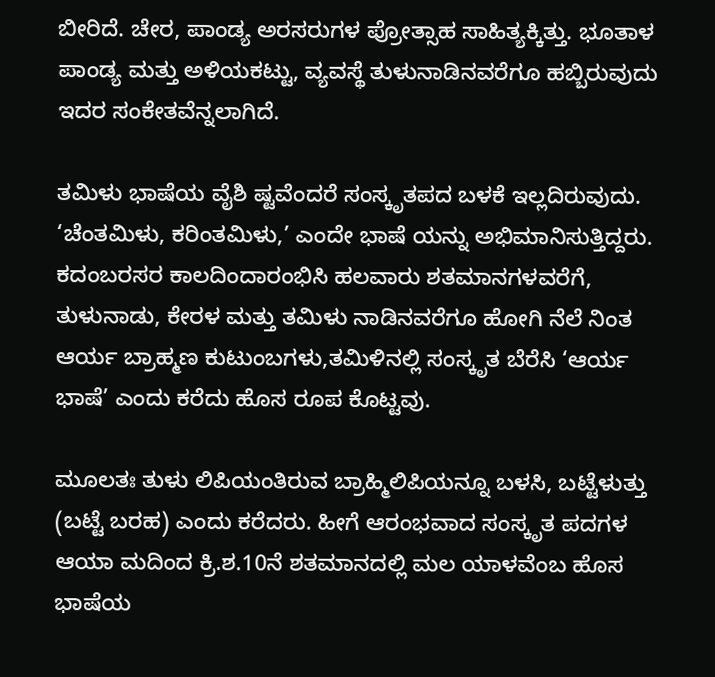ಬೀರಿದೆ. ಚೇರ, ಪಾಂಡ್ಯ ಅರಸರುಗಳ ಪ್ರೋತ್ಸಾಹ ಸಾಹಿತ್ಯಕ್ಕಿತ್ತು. ಭೂತಾಳ ಪಾಂಡ್ಯ ಮತ್ತು ಅಳಿಯಕಟ್ಟು, ವ್ಯವಸ್ಥೆ ತುಳುನಾಡಿನವರೆಗೂ ಹಬ್ಬಿರುವುದು ಇದರ ಸಂಕೇತವೆನ್ನಲಾಗಿದೆ.

ತಮಿಳು ಭಾಷೆಯ ವೈಶಿ ಷ್ಟವೆಂದರೆ ಸಂಸ್ಕೃತಪದ ಬಳಕೆ ಇಲ್ಲದಿರುವುದು. ‘ಚೆಂತಮಿಳು, ಕರಿಂತಮಿಳು,’ ಎಂದೇ ಭಾಷೆ ಯನ್ನು ಅಭಿಮಾನಿಸುತ್ತಿದ್ದರು. ಕದಂಬರಸರ ಕಾಲದಿಂದಾರಂಭಿಸಿ ಹಲವಾರು ಶತಮಾನಗಳವರೆಗೆ, ತುಳುನಾಡು, ಕೇರಳ ಮತ್ತು ತಮಿಳು ನಾಡಿನವರೆಗೂ ಹೋಗಿ ನೆಲೆ ನಿಂತ ಆರ್ಯ ಬ್ರಾಹ್ಮಣ ಕುಟುಂಬಗಳು,ತಮಿಳಿನಲ್ಲಿ ಸಂಸ್ಕೃತ ಬೆರೆಸಿ ‘ಆರ್ಯ ಭಾಷೆ’ ಎಂದು ಕರೆದು ಹೊಸ ರೂಪ ಕೊಟ್ಟವು.

ಮೂಲತಃ ತುಳು ಲಿಪಿಯಂತಿರುವ ಬ್ರಾಹ್ಮಿಲಿಪಿಯನ್ನೂ ಬಳಸಿ, ಬಟ್ಟೆಳುತ್ತು (ಬಟ್ಟೆ ಬರಹ) ಎಂದು ಕರೆದರು. ಹೀಗೆ ಆರಂಭವಾದ ಸಂಸ್ಕೃತ ಪದಗಳ ಆಯಾ ಮದಿಂದ ಕ್ರಿ.ಶ.10ನೆ ಶತಮಾನದಲ್ಲಿ ಮಲ ಯಾಳವೆಂಬ ಹೊಸ ಭಾಷೆಯ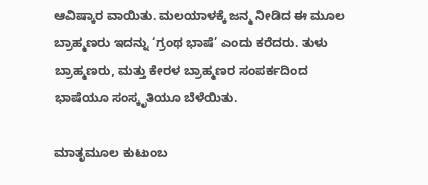ಆವಿಷ್ಕಾರ ವಾಯಿತು. ಮಲಯಾಳಕ್ಕೆ ಜನ್ಮ ನೀಡಿದ ಈ ಮೂಲ ಬ್ರಾಹ್ಮಣರು ಇದನ್ನು ‘ಗ್ರಂಥ ಭಾಷೆ’ ಎಂದು ಕರೆದರು. ತುಳು ಬ್ರಾಹ್ಮಣರು, ಮತ್ತು ಕೇರಳ ಬ್ರಾಹ್ಮಣರ ಸಂಪರ್ಕದಿಂದ ಭಾಷೆಯೂ ಸಂಸ್ಕೃತಿಯೂ ಬೆಳೆಯಿತು.

ಮಾತೃಮೂಲ ಕುಟುಂಬ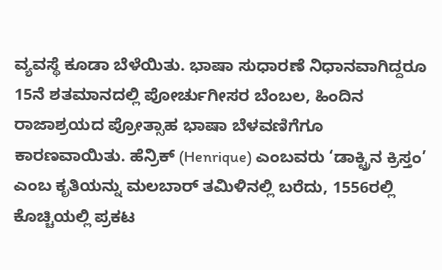ವ್ಯವಸ್ಥೆ ಕೂಡಾ ಬೆಳೆಯಿತು. ಭಾಷಾ ಸುಧಾರಣೆ ನಿಧಾನವಾಗಿದ್ದರೂ 15ನೆ ಶತಮಾನದಲ್ಲಿ ಪೋರ್ಚುಗೀಸರ ಬೆಂಬಲ, ಹಿಂದಿನ ರಾಜಾಶ್ರಯದ ಪ್ರೋತ್ಸಾಹ ಭಾಷಾ ಬೆಳವಣಿಗೆಗೂ ಕಾರಣವಾಯಿತು. ಹೆನ್ರಿಕ್ (Henrique) ಎಂಬವರು ‘ಡಾಕ್ಟ್ರಿನ ಕ್ರಿಸ್ತಂ’ ಎಂಬ ಕೃತಿಯನ್ನು ಮಲಬಾರ್ ತಮಿಳಿನಲ್ಲಿ ಬರೆದು, 1556ರಲ್ಲಿ ಕೊಚ್ಚಿಯಲ್ಲಿ ಪ್ರಕಟ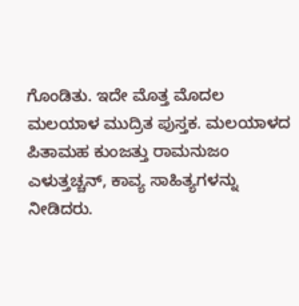ಗೊಂಡಿತು. ಇದೇ ಮೊತ್ತ ಮೊದಲ ಮಲಯಾಳ ಮುದ್ರಿತ ಪುಸ್ತಕ. ಮಲಯಾಳದ ಪಿತಾಮಹ ಕುಂಜತ್ತು ರಾಮನುಜಂ ಎಳುತ್ತಚ್ಚನ್, ಕಾವ್ಯ ಸಾಹಿತ್ಯಗಳನ್ನು ನೀಡಿದರು.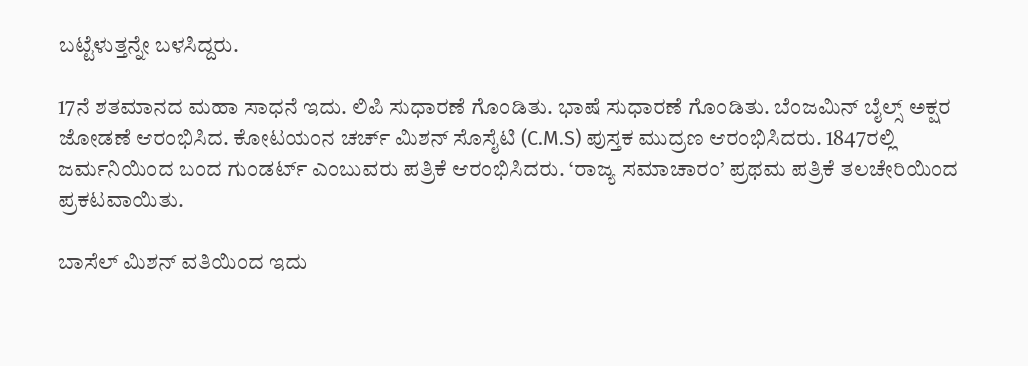ಬಟ್ಟೆಳುತ್ತನ್ನೇ ಬಳಸಿದ್ದರು.

17ನೆ ಶತಮಾನದ ಮಹಾ ಸಾಧನೆ ಇದು. ಲಿಪಿ ಸುಧಾರಣೆ ಗೊಂಡಿತು. ಭಾಷೆ ಸುಧಾರಣೆ ಗೊಂಡಿತು. ಬೆಂಜಮಿನ್ ಬೈಲ್ಸ್ ಅಕ್ಷರ ಜೋಡಣೆ ಆರಂಭಿಸಿದ. ಕೋಟಯಂನ ಚರ್ಚ್ ಮಿಶನ್ ಸೊಸೈಟಿ (C.M.S) ಪುಸ್ತಕ ಮುದ್ರಣ ಆರಂಭಿಸಿದರು. 1847ರಲ್ಲಿ ಜರ್ಮನಿಯಿಂದ ಬಂದ ಗುಂಡರ್ಟ್ ಎಂಬುವರು ಪತ್ರಿಕೆ ಆರಂಭಿಸಿದರು. ‘ರಾಜ್ಯ ಸಮಾಚಾರಂ’ ಪ್ರಥಮ ಪತ್ರಿಕೆ ತಲಚೇರಿಯಿಂದ ಪ್ರಕಟವಾಯಿತು.

ಬಾಸೆಲ್ ಮಿಶನ್ ವತಿಯಿಂದ ಇದು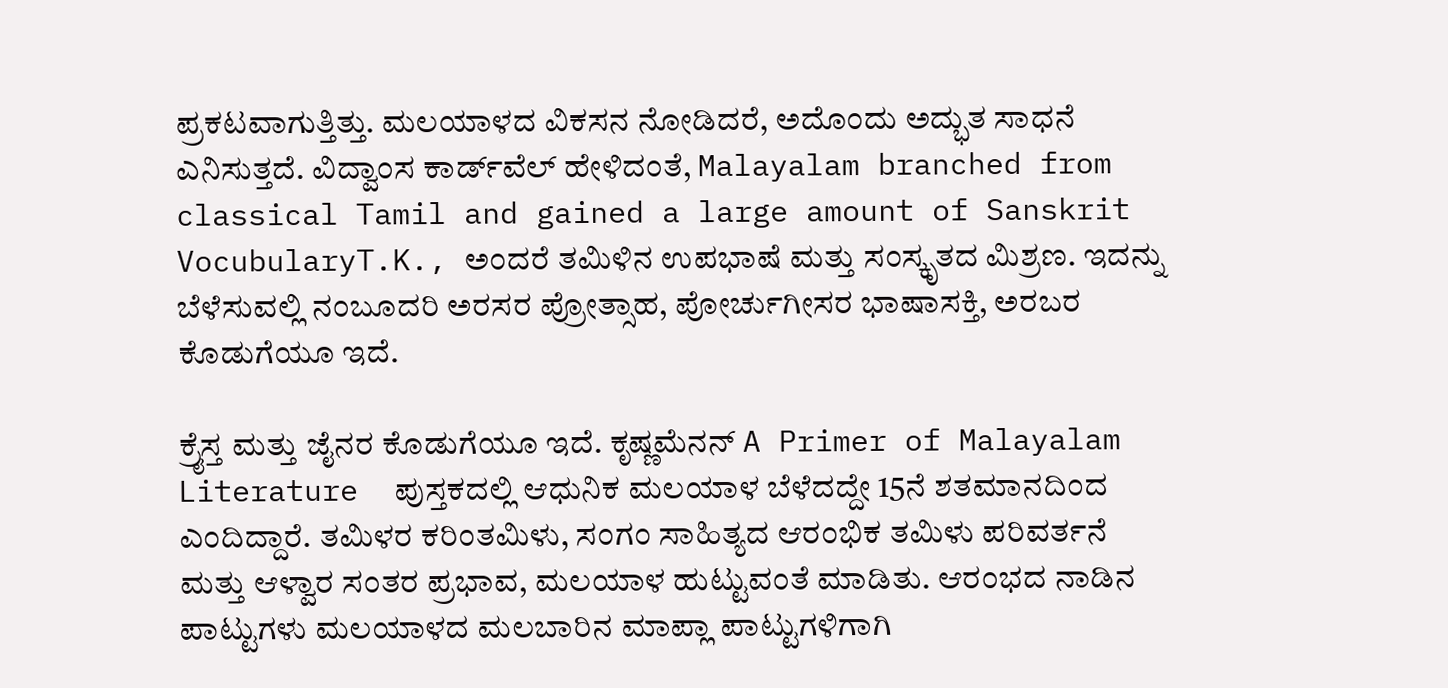ಪ್ರಕಟವಾಗುತ್ತಿತ್ತು. ಮಲಯಾಳದ ವಿಕಸನ ನೋಡಿದರೆ, ಅದೊಂದು ಅದ್ಭುತ ಸಾಧನೆ ಎನಿಸುತ್ತದೆ. ವಿದ್ವಾಂಸ ಕಾರ್ಡ್‌ವೆಲ್ ಹೇಳಿದಂತೆ, Malayalam branched from classical Tamil and gained a large amount of Sanskrit VocubularyT.K., ಅಂದರೆ ತಮಿಳಿನ ಉಪಭಾಷೆ ಮತ್ತು ಸಂಸ್ಕೃತದ ಮಿಶ್ರಣ. ಇದನ್ನು ಬೆಳೆಸುವಲ್ಲಿ ನಂಬೂದರಿ ಅರಸರ ಪ್ರೋತ್ಸಾಹ, ಪೋರ್ಚುಗೀಸರ ಭಾಷಾಸಕ್ತಿ, ಅರಬರ ಕೊಡುಗೆಯೂ ಇದೆ.

ಕ್ರೈಸ್ತ ಮತ್ತು ಜೈನರ ಕೊಡುಗೆಯೂ ಇದೆ. ಕೃಷ್ಣಮೆನನ್ A Primer of Malayalam Literature  ಪುಸ್ತಕದಲ್ಲಿ ಆಧುನಿಕ ಮಲಯಾಳ ಬೆಳೆದದ್ದೇ 15ನೆ ಶತಮಾನದಿಂದ ಎಂದಿದ್ದಾರೆ. ತಮಿಳರ ಕರಿಂತಮಿಳು, ಸಂಗಂ ಸಾಹಿತ್ಯದ ಆರಂಭಿಕ ತಮಿಳು ಪರಿವರ್ತನೆ ಮತ್ತು ಆಳ್ವಾರ ಸಂತರ ಪ್ರಭಾವ, ಮಲಯಾಳ ಹುಟ್ಟುವಂತೆ ಮಾಡಿತು. ಆರಂಭದ ನಾಡಿನ ಪಾಟ್ಟುಗಳು ಮಲಯಾಳದ ಮಲಬಾರಿನ ಮಾಪ್ಲಾ ಪಾಟ್ಟುಗಳಿಗಾಗಿ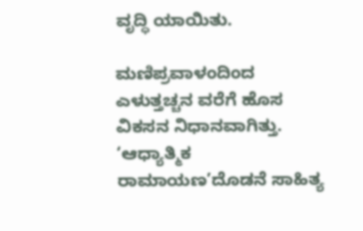ವೃದ್ಧಿ ಯಾಯಿತು.

ಮಣಿಪ್ರವಾಳಂದಿಂದ ಎಳುತ್ತಚ್ಚನ ವರೆಗೆ ಹೊಸ ವಿಕಸನ ನಿಧಾನವಾಗಿತ್ತು. ‘ಆಧ್ಯಾತ್ಮಿಕ ರಾಮಾಯಣ’ದೊಡನೆ ಸಾಹಿತ್ಯ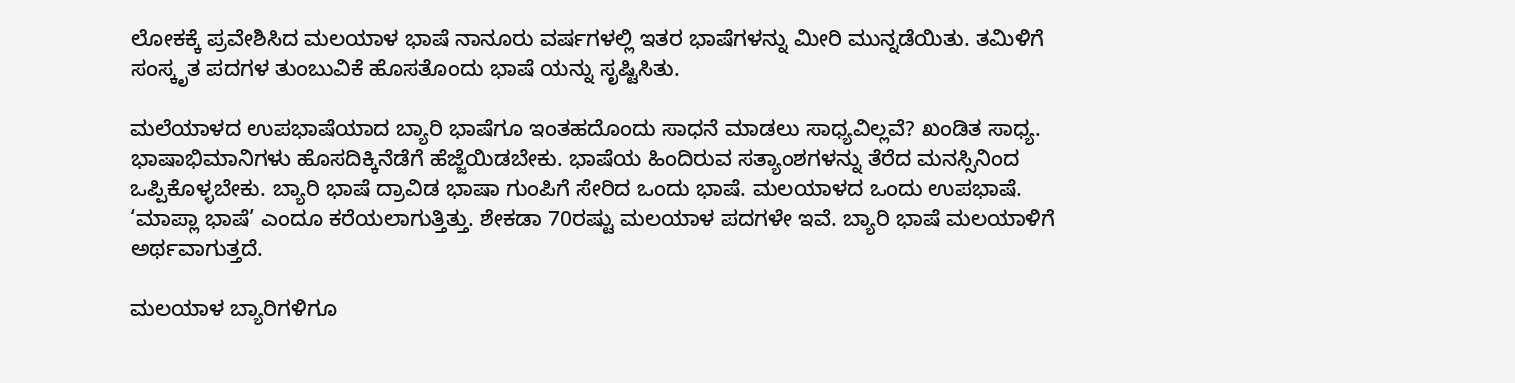ಲೋಕಕ್ಕೆ ಪ್ರವೇಶಿಸಿದ ಮಲಯಾಳ ಭಾಷೆ ನಾನೂರು ವರ್ಷಗಳಲ್ಲಿ ಇತರ ಭಾಷೆಗಳನ್ನು ಮೀರಿ ಮುನ್ನಡೆಯಿತು. ತಮಿಳಿಗೆ ಸಂಸ್ಕೃತ ಪದಗಳ ತುಂಬುವಿಕೆ ಹೊಸತೊಂದು ಭಾಷೆ ಯನ್ನು ಸೃಷ್ಟಿಸಿತು.

ಮಲೆಯಾಳದ ಉಪಭಾಷೆಯಾದ ಬ್ಯಾರಿ ಭಾಷೆಗೂ ಇಂತಹದೊಂದು ಸಾಧನೆ ಮಾಡಲು ಸಾಧ್ಯವಿಲ್ಲವೆ? ಖಂಡಿತ ಸಾಧ್ಯ. ಭಾಷಾಭಿಮಾನಿಗಳು ಹೊಸದಿಕ್ಕಿನೆಡೆಗೆ ಹೆಜ್ಜೆಯಿಡಬೇಕು. ಭಾಷೆಯ ಹಿಂದಿರುವ ಸತ್ಯಾಂಶಗಳನ್ನು ತೆರೆದ ಮನಸ್ಸಿನಿಂದ ಒಪ್ಪಿಕೊಳ್ಳಬೇಕು. ಬ್ಯಾರಿ ಭಾಷೆ ದ್ರಾವಿಡ ಭಾಷಾ ಗುಂಪಿಗೆ ಸೇರಿದ ಒಂದು ಭಾಷೆ. ಮಲಯಾಳದ ಒಂದು ಉಪಭಾಷೆ. ‘ಮಾಪ್ಲಾ ಭಾಷೆ’ ಎಂದೂ ಕರೆಯಲಾಗುತ್ತಿತ್ತು. ಶೇಕಡಾ 70ರಷ್ಟು ಮಲಯಾಳ ಪದಗಳೇ ಇವೆ. ಬ್ಯಾರಿ ಭಾಷೆ ಮಲಯಾಳಿಗೆ ಅರ್ಥವಾಗುತ್ತದೆ.

ಮಲಯಾಳ ಬ್ಯಾರಿಗಳಿಗೂ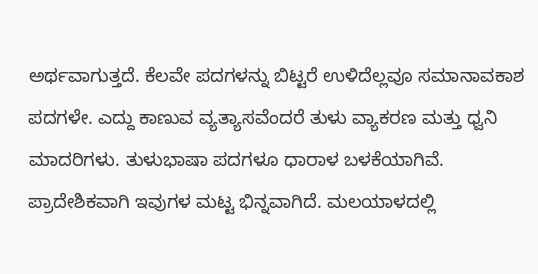ಅರ್ಥವಾಗುತ್ತದೆ. ಕೆಲವೇ ಪದಗಳನ್ನು ಬಿಟ್ಟರೆ ಉಳಿದೆಲ್ಲವೂ ಸಮಾನಾವಕಾಶ ಪದಗಳೇ. ಎದ್ದು ಕಾಣುವ ವ್ಯತ್ಯಾಸವೆಂದರೆ ತುಳು ವ್ಯಾಕರಣ ಮತ್ತು ಧ್ವನಿ ಮಾದರಿಗಳು. ತುಳುಭಾಷಾ ಪದಗಳೂ ಧಾರಾಳ ಬಳಕೆಯಾಗಿವೆ. ಪ್ರಾದೇಶಿಕವಾಗಿ ಇವುಗಳ ಮಟ್ಟ ಭಿನ್ನವಾಗಿದೆ. ಮಲಯಾಳದಲ್ಲಿ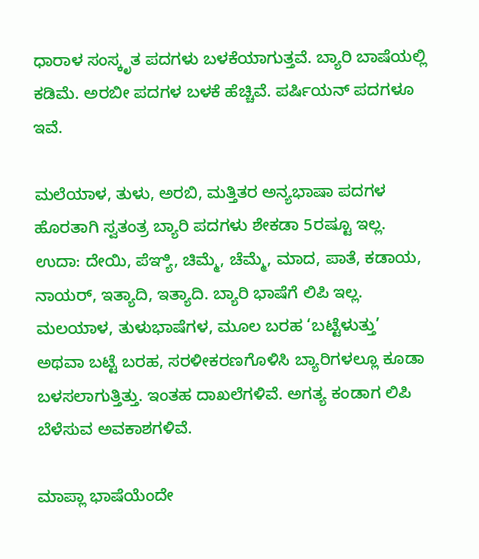ಧಾರಾಳ ಸಂಸ್ಕೃತ ಪದಗಳು ಬಳಕೆಯಾಗುತ್ತವೆ. ಬ್ಯಾರಿ ಬಾಷೆಯಲ್ಲಿ ಕಡಿಮೆ. ಅರಬೀ ಪದಗಳ ಬಳಕೆ ಹೆಚ್ಚಿವೆ. ಪರ್ಷಿಯನ್ ಪದಗಳೂ ಇವೆ.

ಮಲೆಯಾಳ, ತುಳು, ಅರಬಿ, ಮತ್ತಿತರ ಅನ್ಯಭಾಷಾ ಪದಗಳ ಹೊರತಾಗಿ ಸ್ವತಂತ್ರ ಬ್ಯಾರಿ ಪದಗಳು ಶೇಕಡಾ 5ರಷ್ಟೂ ಇಲ್ಲ. ಉದಾ: ದೇಯಿ, ಪೆಞ್ಯಿ, ಚಿಮ್ಮೆ, ಚೆಮ್ಮೆ, ಮಾದ, ಪಾತೆ, ಕಡಾಯ, ನಾಯರ್, ಇತ್ಯಾದಿ, ಇತ್ಯಾದಿ. ಬ್ಯಾರಿ ಭಾಷೆಗೆ ಲಿಪಿ ಇಲ್ಲ. ಮಲಯಾಳ, ತುಳುಭಾಷೆಗಳ, ಮೂಲ ಬರಹ ‘ಬಟ್ಟೆಳುತ್ತು’ ಅಥವಾ ಬಟ್ಟೆ ಬರಹ, ಸರಳೀಕರಣಗೊಳಿಸಿ ಬ್ಯಾರಿಗಳಲ್ಲೂ ಕೂಡಾ ಬಳಸಲಾಗುತ್ತಿತ್ತು. ಇಂತಹ ದಾಖಲೆಗಳಿವೆ. ಅಗತ್ಯ ಕಂಡಾಗ ಲಿಪಿ ಬೆಳೆಸುವ ಅವಕಾಶಗಳಿವೆ.

ಮಾಪ್ಲಾ ಭಾಷೆಯೆಂದೇ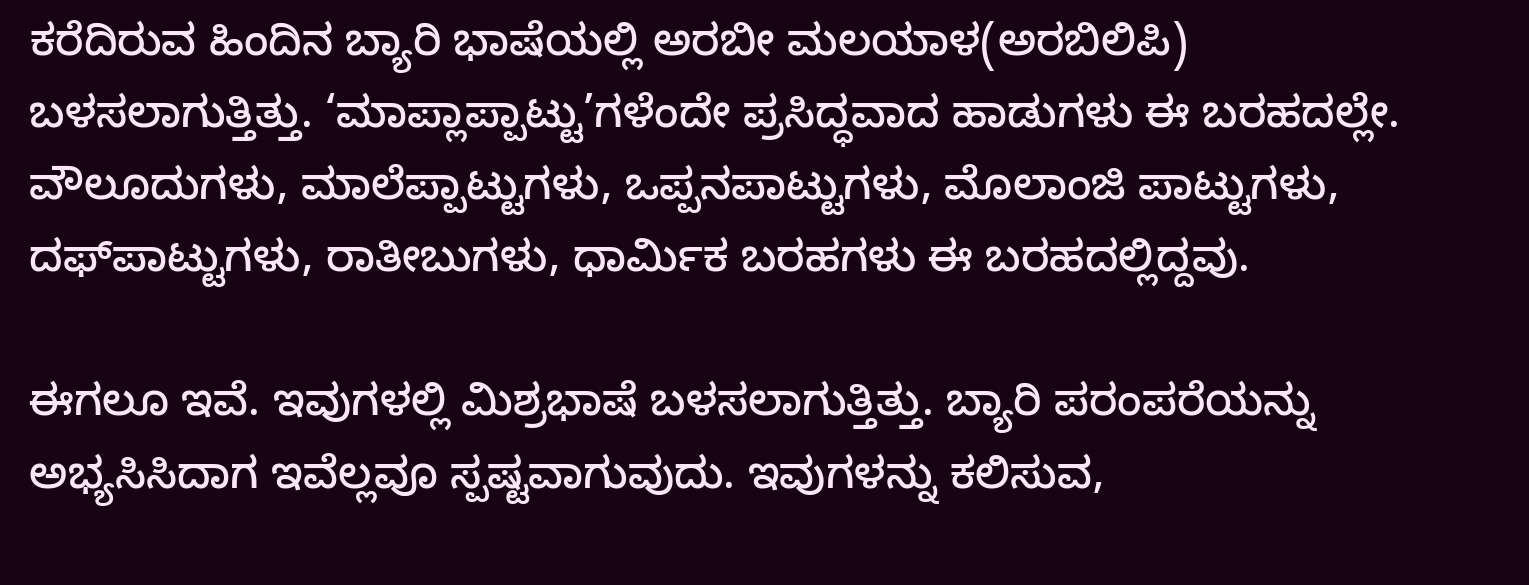ಕರೆದಿರುವ ಹಿಂದಿನ ಬ್ಯಾರಿ ಭಾಷೆಯಲ್ಲಿ ಅರಬೀ ಮಲಯಾಳ(ಅರಬಿಲಿಪಿ) ಬಳಸಲಾಗುತ್ತಿತ್ತು. ‘ಮಾಪ್ಲಾಪ್ಪಾಟ್ಟು’ಗಳೆಂದೇ ಪ್ರಸಿದ್ಧವಾದ ಹಾಡುಗಳು ಈ ಬರಹದಲ್ಲೇ. ವೌಲೂದುಗಳು, ಮಾಲೆಪ್ಪಾಟ್ಟುಗಳು, ಒಪ್ಪನಪಾಟ್ಟುಗಳು, ಮೊಲಾಂಜಿ ಪಾಟ್ಟುಗಳು, ದಫ್‌ಪಾಟ್ಟುಗಳು, ರಾತೀಬುಗಳು, ಧಾರ್ಮಿಕ ಬರಹಗಳು ಈ ಬರಹದಲ್ಲಿದ್ದವು.

ಈಗಲೂ ಇವೆ. ಇವುಗಳಲ್ಲಿ ಮಿಶ್ರಭಾಷೆ ಬಳಸಲಾಗುತ್ತಿತ್ತು. ಬ್ಯಾರಿ ಪರಂಪರೆಯನ್ನು ಅಭ್ಯಸಿಸಿದಾಗ ಇವೆಲ್ಲವೂ ಸ್ಪಷ್ಟವಾಗುವುದು. ಇವುಗಳನ್ನು ಕಲಿಸುವ,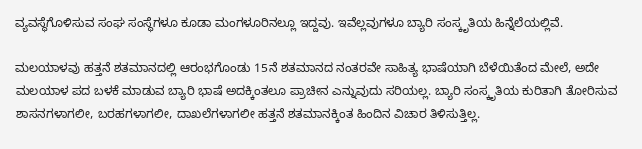ವ್ಯವಸ್ಥೆಗೊಳಿಸುವ ಸಂಘ ಸಂಸ್ಥೆಗಳೂ ಕೂಡಾ ಮಂಗಳೂರಿನಲ್ಲೂ ಇದ್ದವು. ಇವೆಲ್ಲವುಗಳೂ ಬ್ಯಾರಿ ಸಂಸ್ಕೃತಿಯ ಹಿನ್ನೆಲೆಯಲ್ಲಿವೆ.

ಮಲಯಾಳವು ಹತ್ತನೆ ಶತಮಾನದಲ್ಲಿ ಆರಂಭಗೊಂಡು 15ನೆ ಶತಮಾನದ ನಂತರವೇ ಸಾಹಿತ್ಯ ಭಾಷೆಯಾಗಿ ಬೆಳೆಯಿತೆಂದ ಮೇಲೆ, ಅದೇ ಮಲಯಾಳ ಪದ ಬಳಕೆ ಮಾಡುವ ಬ್ಯಾರಿ ಭಾಷೆ ಅದಕ್ಕಿಂತಲೂ ಪ್ರಾಚೀನ ಎನ್ನುವುದು ಸರಿಯಲ್ಲ. ಬ್ಯಾರಿ ಸಂಸ್ಕೃತಿಯ ಕುರಿತಾಗಿ ತೋರಿಸುವ ಶಾಸನಗಳಾಗಲೀ, ಬರಹಗಳಾಗಲೀ, ದಾಖಲೆಗಳಾಗಲೀ ಹತ್ತನೆ ಶತಮಾನಕ್ಕಿಂತ ಹಿಂದಿನ ವಿಚಾರ ತಿಳಿಸುತ್ತಿಲ್ಲ.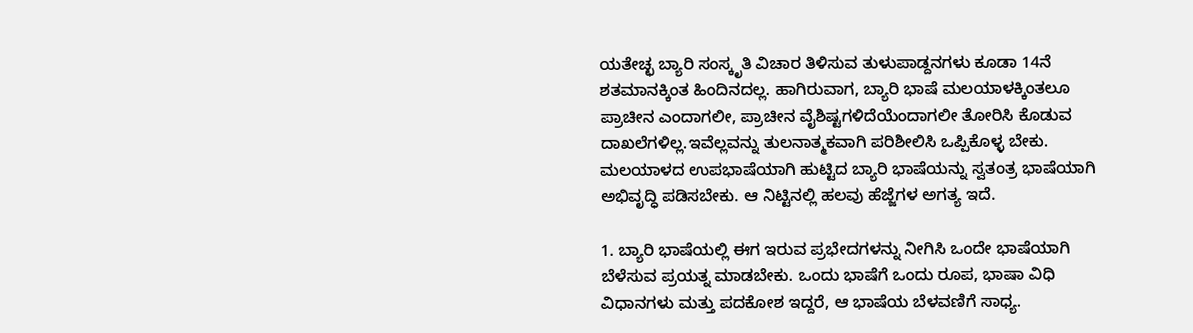ಯತೇಚ್ಛ ಬ್ಯಾರಿ ಸಂಸ್ಕೃತಿ ವಿಚಾರ ತಿಳಿಸುವ ತುಳುಪಾಡ್ದನಗಳು ಕೂಡಾ 14ನೆ ಶತಮಾನಕ್ಕಿಂತ ಹಿಂದಿನದಲ್ಲ. ಹಾಗಿರುವಾಗ, ಬ್ಯಾರಿ ಭಾಷೆ ಮಲಯಾಳಕ್ಕಿಂತಲೂ ಪ್ರಾಚೀನ ಎಂದಾಗಲೀ, ಪ್ರಾಚೀನ ವೈಶಿಷ್ಟಗಳಿದೆಯೆಂದಾಗಲೀ ತೋರಿಸಿ ಕೊಡುವ ದಾಖಲೆಗಳಿಲ್ಲ.ಇವೆಲ್ಲವನ್ನು ತುಲನಾತ್ಮಕವಾಗಿ ಪರಿಶೀಲಿಸಿ ಒಪ್ಪಿಕೊಳ್ಳ ಬೇಕು. ಮಲಯಾಳದ ಉಪಭಾಷೆಯಾಗಿ ಹುಟ್ಟಿದ ಬ್ಯಾರಿ ಭಾಷೆಯನ್ನು ಸ್ವತಂತ್ರ ಭಾಷೆಯಾಗಿ ಅಭಿವೃದ್ಧಿ ಪಡಿಸಬೇಕು. ಆ ನಿಟ್ಟಿನಲ್ಲಿ ಹಲವು ಹೆಜ್ಜೆಗಳ ಅಗತ್ಯ ಇದೆ.

1. ಬ್ಯಾರಿ ಭಾಷೆಯಲ್ಲಿ ಈಗ ಇರುವ ಪ್ರಭೇದಗಳನ್ನು ನೀಗಿಸಿ ಒಂದೇ ಭಾಷೆಯಾಗಿ ಬೆಳೆಸುವ ಪ್ರಯತ್ನ ಮಾಡಬೇಕು. ಒಂದು ಭಾಷೆಗೆ ಒಂದು ರೂಪ, ಭಾಷಾ ವಿಧಿ ವಿಧಾನಗಳು ಮತ್ತು ಪದಕೋಶ ಇದ್ದರೆ, ಆ ಭಾಷೆಯ ಬೆಳವಣಿಗೆ ಸಾಧ್ಯ.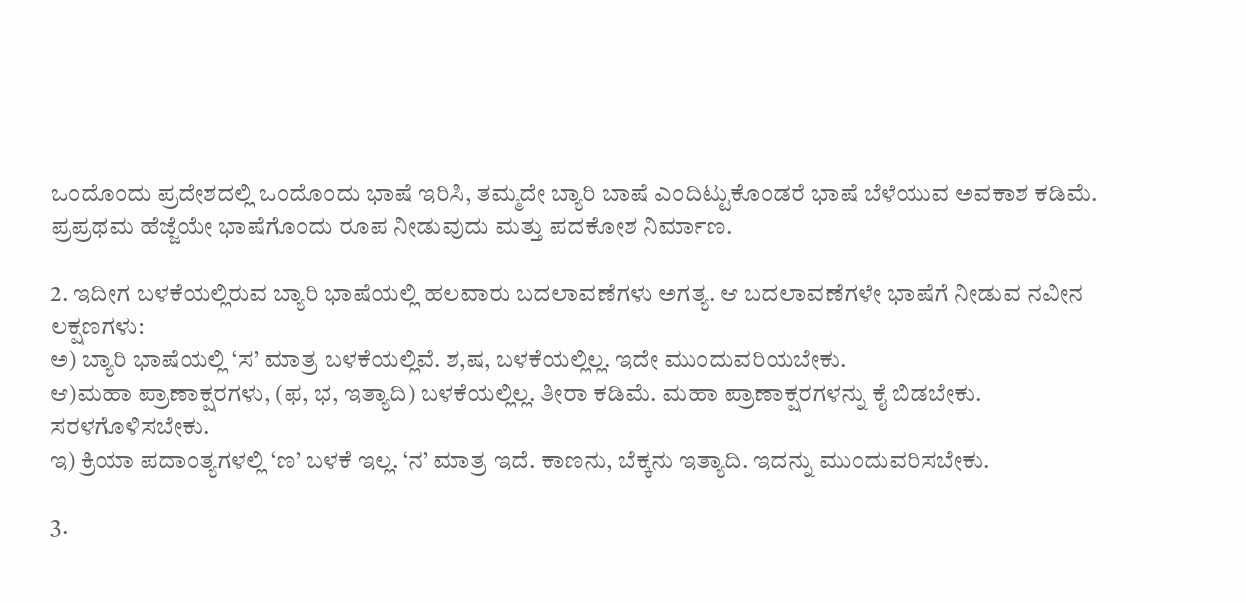ಒಂದೊಂದು ಪ್ರದೇಶದಲ್ಲಿ ಒಂದೊಂದು ಭಾಷೆ ಇರಿಸಿ, ತಮ್ಮದೇ ಬ್ಯಾರಿ ಬಾಷೆ ಎಂದಿಟ್ಟುಕೊಂಡರೆ ಭಾಷೆ ಬೆಳೆಯುವ ಅವಕಾಶ ಕಡಿಮೆ. ಪ್ರಪ್ರಥಮ ಹೆಜ್ಜೆಯೇ ಭಾಷೆಗೊಂದು ರೂಪ ನೀಡುವುದು ಮತ್ತು ಪದಕೋಶ ನಿರ್ಮಾಣ.

2. ಇದೀಗ ಬಳಕೆಯಲ್ಲಿರುವ ಬ್ಯಾರಿ ಭಾಷೆಯಲ್ಲಿ ಹಲವಾರು ಬದಲಾವಣೆಗಳು ಅಗತ್ಯ. ಆ ಬದಲಾವಣೆಗಳೇ ಭಾಷೆಗೆ ನೀಡುವ ನವೀನ ಲಕ್ಷಣಗಳು:
ಅ) ಬ್ಯಾರಿ ಭಾಷೆಯಲ್ಲಿ ‘ಸ’ ಮಾತ್ರ ಬಳಕೆಯಲ್ಲಿವೆ. ಶ,ಷ, ಬಳಕೆಯಲ್ಲಿಲ್ಲ. ಇದೇ ಮುಂದುವರಿಯಬೇಕು.
ಆ)ಮಹಾ ಪ್ರಾಣಾಕ್ಷರಗಳು, (ಫ, ಭ, ಇತ್ಯಾದಿ) ಬಳಕೆಯಲ್ಲಿಲ್ಲ. ತೀರಾ ಕಡಿಮೆ. ಮಹಾ ಪ್ರಾಣಾಕ್ಷರಗಳನ್ನು ಕೈ ಬಿಡಬೇಕು. ಸರಳಗೊಳಿಸಬೇಕು.
ಇ) ಕ್ರಿಯಾ ಪದಾಂತ್ಯಗಳಲ್ಲಿ ‘ಣ’ ಬಳಕೆ ಇಲ್ಲ. ‘ನ’ ಮಾತ್ರ ಇದೆ. ಕಾಣನು, ಬೆಕ್ಕನು ಇತ್ಯಾದಿ. ಇದನ್ನು ಮುಂದುವರಿಸಬೇಕು.

3.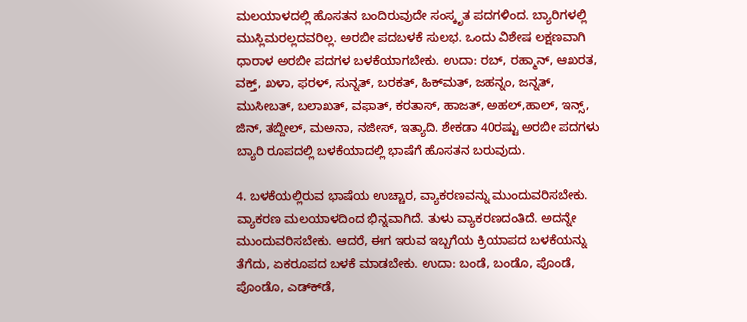ಮಲಯಾಳದಲ್ಲಿ ಹೊಸತನ ಬಂದಿರುವುದೇ ಸಂಸ್ಕೃತ ಪದಗಳಿಂದ. ಬ್ಯಾರಿಗಳಲ್ಲಿ ಮುಸ್ಲಿಮರಲ್ಲದವರಿಲ್ಲ. ಅರಬೀ ಪದಬಳಕೆ ಸುಲಭ. ಒಂದು ವಿಶೇಷ ಲಕ್ಷಣವಾಗಿ ಧಾರಾಳ ಅರಬೀ ಪದಗಳ ಬಳಕೆಯಾಗಬೇಕು. ಉದಾ: ರಬ್, ರಹ್ಮಾನ್, ಆಖರತ, ವಕ್ತ್, ಖಳಾ, ಫರಳ್, ಸುನ್ನತ್, ಬರಕತ್, ಹಿಕ್‌ಮತ್, ಜಹನ್ನಂ, ಜನ್ನತ್, ಮುಸೀಬತ್, ಬಲಾಖತ್, ವಫಾತ್, ಕರತಾಸ್, ಹಾಜತ್, ಅಹಲ್,ಹಾಲ್, ಇನ್ಸ್, ಜಿನ್, ತಬ್ದೀಲ್, ಮಅನಾ, ನಜೀಸ್, ಇತ್ಯಾದಿ. ಶೇಕಡಾ 40ರಷ್ಟು ಅರಬೀ ಪದಗಳು ಬ್ಯಾರಿ ರೂಪದಲ್ಲಿ ಬಳಕೆಯಾದಲ್ಲಿ ಭಾಷೆಗೆ ಹೊಸತನ ಬರುವುದು.

4. ಬಳಕೆಯಲ್ಲಿರುವ ಭಾಷೆಯ ಉಚ್ಚಾರ, ವ್ಯಾಕರಣವನ್ನು ಮುಂದುವರಿಸಬೇಕು. ವ್ಯಾಕರಣ ಮಲಯಾಳದಿಂದ ಭಿನ್ನವಾಗಿದೆ. ತುಳು ವ್ಯಾಕರಣದಂತಿದೆ. ಅದನ್ನೇ ಮುಂದುವರಿಸಬೇಕು. ಆದರೆ, ಈಗ ಇರುವ ಇಬ್ಬಗೆಯ ಕ್ರಿಯಾಪದ ಬಳಕೆಯನ್ನು ತೆಗೆದು, ಏಕರೂಪದ ಬಳಕೆ ಮಾಡಬೇಕು. ಉದಾ: ಬಂಡೆ, ಬಂಡೊ, ಪೊಂಡೆ, ಪೊಂಡೊ, ಎಡ್‌ಕ್‌ಡೆ,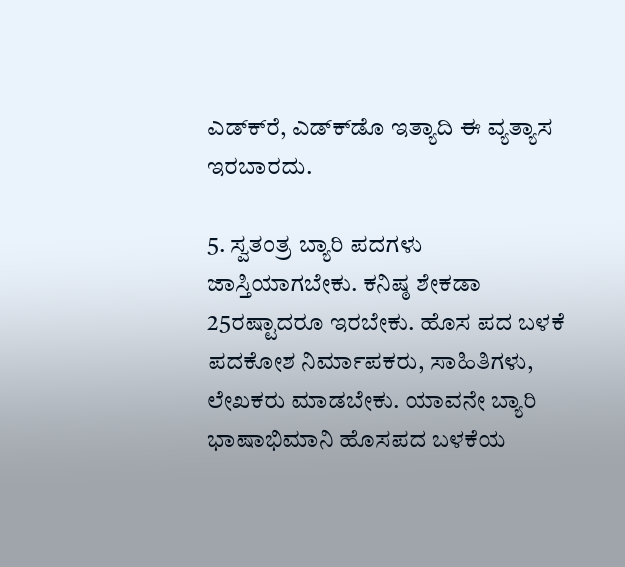ಎಡ್‌ಕ್‌ರೆ, ಎಡ್‌ಕ್‌ಡೊ ಇತ್ಯಾದಿ ಈ ವ್ಯತ್ಯಾಸ ಇರಬಾರದು.

5. ಸ್ವತಂತ್ರ ಬ್ಯಾರಿ ಪದಗಳು ಜಾಸ್ತಿಯಾಗಬೇಕು. ಕನಿಷ್ಠ ಶೇಕಡಾ 25ರಷ್ಟಾದರೂ ಇರಬೇಕು. ಹೊಸ ಪದ ಬಳಕೆ ಪದಕೋಶ ನಿರ್ಮಾಪಕರು, ಸಾಹಿತಿಗಳು, ಲೇಖಕರು ಮಾಡಬೇಕು. ಯಾವನೇ ಬ್ಯಾರಿ ಭಾಷಾಭಿಮಾನಿ ಹೊಸಪದ ಬಳಕೆಯ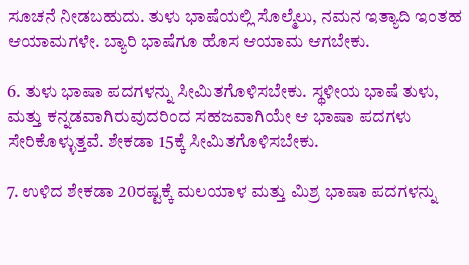ಸೂಚನೆ ನೀಡಬಹುದು. ತುಳು ಭಾಷೆಯಲ್ಲಿ ಸೊಲ್ಮೆಲು, ನಮನ ಇತ್ಯಾದಿ ಇಂತಹ ಆಯಾಮಗಳೇ. ಬ್ಯಾರಿ ಭಾಷೆಗೂ ಹೊಸ ಆಯಾಮ ಆಗಬೇಕು.

6. ತುಳು ಭಾಷಾ ಪದಗಳನ್ನು ಸೀಮಿತಗೊಳಿಸಬೇಕು. ಸ್ಥಳೀಯ ಭಾಷೆ ತುಳು, ಮತ್ತು ಕನ್ನಡವಾಗಿರುವುದರಿಂದ ಸಹಜವಾಗಿಯೇ ಆ ಭಾಷಾ ಪದಗಳು ಸೇರಿಕೊಳ್ಳುತ್ತವೆ. ಶೇಕಡಾ 15ಕ್ಕೆ ಸೀಮಿತಗೊಳಿಸಬೇಕು.

7. ಉಳಿದ ಶೇಕಡಾ 20ರಷ್ಟಕ್ಕೆ ಮಲಯಾಳ ಮತ್ತು ಮಿಶ್ರ ಭಾಷಾ ಪದಗಳನ್ನು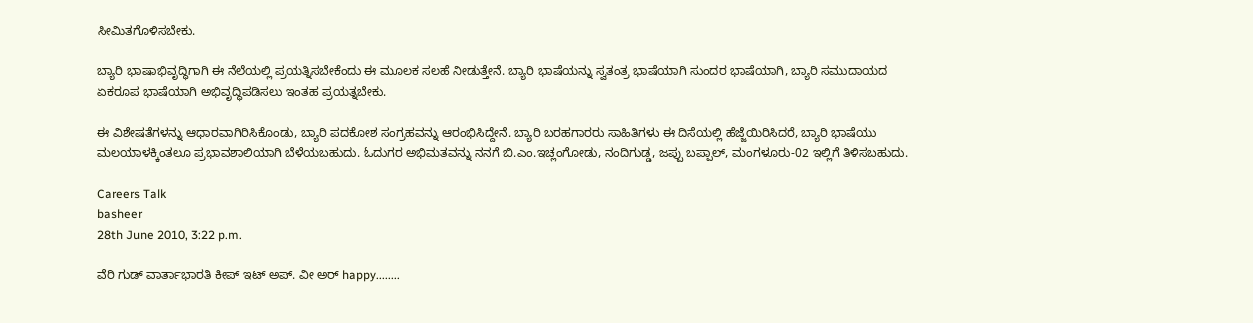ಸೀಮಿತಗೊಳಿಸಬೇಕು.

ಬ್ಯಾರಿ ಭಾಷಾಭಿವೃದ್ಧಿಗಾಗಿ ಈ ನೆಲೆಯಲ್ಲಿ ಪ್ರಯತ್ನಿಸಬೇಕೆಂದು ಈ ಮೂಲಕ ಸಲಹೆ ನೀಡುತ್ತೇನೆ. ಬ್ಯಾರಿ ಭಾಷೆಯನ್ನು ಸ್ವತಂತ್ರ ಭಾಷೆಯಾಗಿ ಸುಂದರ ಭಾಷೆಯಾಗಿ, ಬ್ಯಾರಿ ಸಮುದಾಯದ ಏಕರೂಪ ಭಾಷೆಯಾಗಿ ಅಭಿವೃದ್ಧಿಪಡಿಸಲು ಇಂತಹ ಪ್ರಯತ್ನಬೇಕು.

ಈ ವಿಶೇಷತೆಗಳನ್ನು ಆಧಾರವಾಗಿರಿಸಿಕೊಂಡು, ಬ್ಯಾರಿ ಪದಕೋಶ ಸಂಗ್ರಹವನ್ನು ಆರಂಭಿಸಿದ್ದೇನೆ. ಬ್ಯಾರಿ ಬರಹಗಾರರು ಸಾಹಿತಿಗಳು ಈ ದಿಸೆಯಲ್ಲಿ ಹೆಜ್ಜೆಯಿರಿಸಿದರೆ, ಬ್ಯಾರಿ ಭಾಷೆಯು ಮಲಯಾಳಕ್ಕಿಂತಲೂ ಪ್ರಭಾವಶಾಲಿಯಾಗಿ ಬೆಳೆಯಬಹುದು. ಓದುಗರ ಅಭಿಮತವನ್ನು ನನಗೆ ಬಿ.ಎಂ.ಇಚ್ಲಂಗೋಡು, ನಂದಿಗುಡ್ಡ, ಜಪ್ಪು ಬಪ್ಪಾಲ್, ಮಂಗಳೂರು-02 ಇಲ್ಲಿಗೆ ತಿಳಿಸಬಹುದು.

Careers Talk
basheer
28th June 2010, 3:22 p.m.

ವೆರಿ ಗುಡ್ ವಾರ್ತಾಭಾರತಿ ಕೀಪ್ ಇಟ್ ಅಪ್. ವೀ ಅರ್ happy........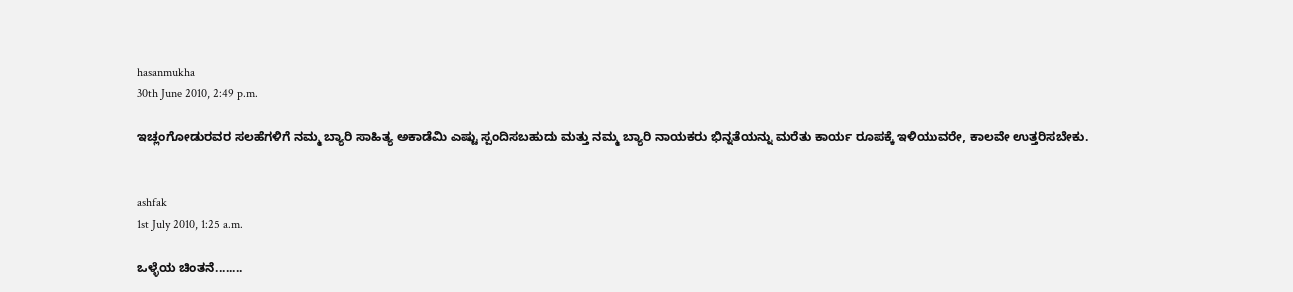hasanmukha
30th June 2010, 2:49 p.m.

ಇಚ್ಲಂಗೋಡುರವರ ಸಲಹೆಗಳಿಗೆ ನಮ್ಮ ಬ್ಯಾರಿ ಸಾಹಿತ್ಯ ಅಕಾಡೆಮಿ ಎಷ್ಟು ಸ್ಪಂದಿಸಬಹುದು ಮತ್ತು ನಮ್ಮ ಬ್ಯಾರಿ ನಾಯಕರು ಭಿನ್ನತೆಯನ್ನು ಮರೆತು ಕಾರ್ಯ ರೂಪಕ್ಕೆ ಇಳಿಯುವರೇ, ಕಾಲವೇ ಉತ್ತರಿಸಬೇಕು.


ashfak
1st July 2010, 1:25 a.m.

ಒಳ್ಳೆಯ ಚಿಂತನೆ........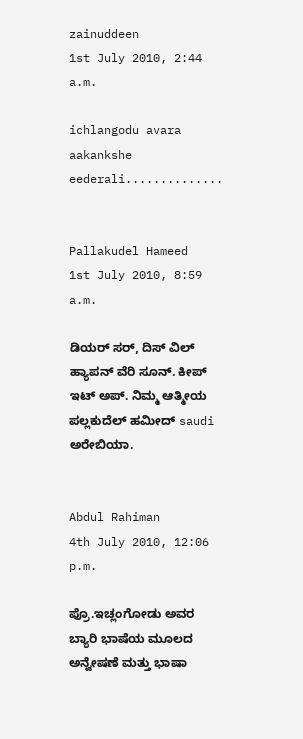zainuddeen
1st July 2010, 2:44 a.m.

ichlangodu avara aakankshe eederali..............


Pallakudel Hameed
1st July 2010, 8:59 a.m.

ಡಿಯರ್ ಸರ್, ದಿಸ್ ವಿಲ್ ಹ್ಯಾಪನ್ ವೆರಿ ಸೂನ್. ಕೀಪ್ ಇಟ್ ಅಪ್. ನಿಮ್ಮ ಆತ್ಮೀಯ ಪಲ್ಲಕುದೆಲ್ ಹಮೀದ್ saudi ಅರೇಬಿಯಾ.


Abdul Rahiman
4th July 2010, 12:06 p.m.

ಪ್ರೊ.ಇಚ್ಲಂಗೋಡು ಅವರ ಬ್ಯಾರಿ ಭಾಷೆಯ ಮೂಲದ ಅನ್ವೇಷಣೆ ಮತ್ತು ಭಾಷಾ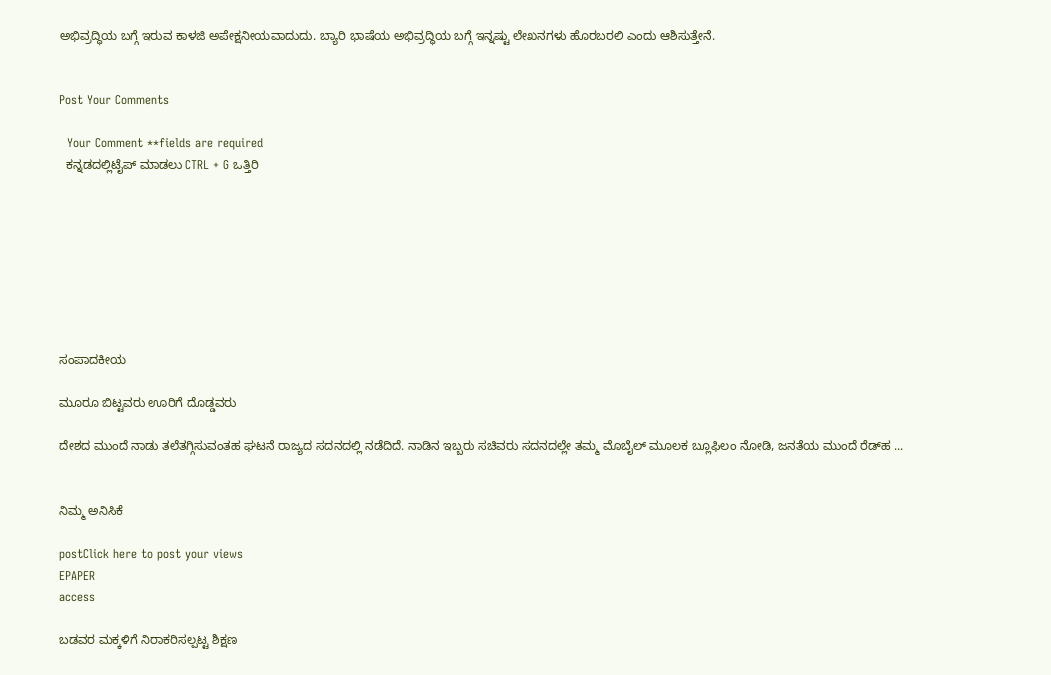ಅಭಿವ್ರದ್ಧಿಯ ಬಗ್ಗೆ ಇರುವ ಕಾಳಜಿ ಅಪೇಕ್ಷನೀಯವಾದುದು. ಬ್ಯಾರಿ ಭಾಷೆಯ ಅಭಿವ್ರದ್ಧಿಯ ಬಗ್ಗೆ ಇನ್ನಷ್ಟು ಲೇಖನಗಳು ಹೊರಬರಲಿ ಎಂದು ಆಶಿಸುತ್ತೇನೆ.


Post Your Comments

  Your Comment **fields are required
  ಕನ್ನಡದಲ್ಲಿಟೈಪ್ ಮಾಡಲು CTRL + G ಒತ್ತಿರಿ








ಸಂಪಾದಕೀಯ

ಮೂರೂ ಬಿಟ್ಟವರು ಊರಿಗೆ ದೊಡ್ಡವರು

ದೇಶದ ಮುಂದೆ ನಾಡು ತಲೆತಗ್ಗಿಸುವಂತಹ ಘಟನೆ ರಾಜ್ಯದ ಸದನದಲ್ಲಿ ನಡೆದಿದೆ. ನಾಡಿನ ಇಬ್ಬರು ಸಚಿವರು ಸದನದಲ್ಲೇ ತಮ್ಮ ಮೊಬೈಲ್ ಮೂಲಕ ಬ್ಲೂಫಿಲಂ ನೋಡಿ, ಜನತೆಯ ಮುಂದೆ ರೆಡ್‌ಹ ...


ನಿಮ್ಮ ಅನಿಸಿಕೆ

postClick here to post your views
EPAPER
access

ಬಡವರ ಮಕ್ಕಳಿಗೆ ನಿರಾಕರಿಸಲ್ಪಟ್ಟ ಶಿಕ್ಷಣ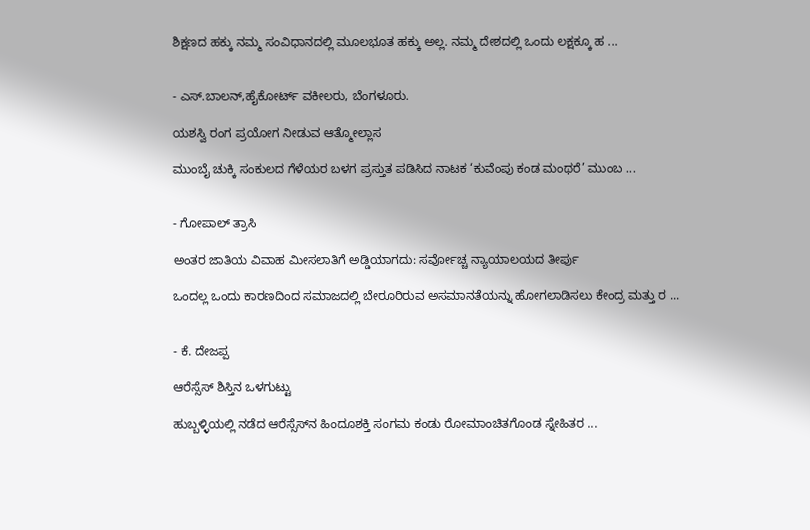ಶಿಕ್ಷಣದ ಹಕ್ಕು ನಮ್ಮ ಸಂವಿಧಾನದಲ್ಲಿ ಮೂಲಭೂತ ಹಕ್ಕು ಅಲ್ಲ. ನಮ್ಮ ದೇಶದಲ್ಲಿ ಒಂದು ಲಕ್ಷಕ್ಕೂ ಹ ...


- ಎಸ್.ಬಾಲನ್,ಹೈಕೋರ್ಟ್ ವಕೀಲರು, ಬೆಂಗಳೂರು.

ಯಶಸ್ವಿ ರಂಗ ಪ್ರಯೋಗ ನೀಡುವ ಆತ್ಮೋಲ್ಲಾಸ

ಮುಂಬೈ ಚುಕ್ಕಿ ಸಂಕುಲದ ಗೆಳೆಯರ ಬಳಗ ಪ್ರಸ್ತುತ ಪಡಿಸಿದ ನಾಟಕ ‘ಕುವೆಂಪು ಕಂಡ ಮಂಥರೆ’ ಮುಂಬ ...


- ಗೋಪಾಲ್ ತ್ರಾಸಿ

ಅಂತರ ಜಾತಿಯ ವಿವಾಹ ಮೀಸಲಾತಿಗೆ ಅಡ್ಡಿಯಾಗದು: ಸರ್ವೋಚ್ಚ ನ್ಯಾಯಾಲಯದ ತೀರ್ಪು

ಒಂದಲ್ಲ ಒಂದು ಕಾರಣದಿಂದ ಸಮಾಜದಲ್ಲಿ ಬೇರೂರಿರುವ ಅಸಮಾನತೆಯನ್ನು ಹೋಗಲಾಡಿಸಲು ಕೇಂದ್ರ ಮತ್ತು ರ ...


- ಕೆ. ದೇಜಪ್ಪ

ಆರೆಸ್ಸೆಸ್ ಶಿಸ್ತಿನ ಒಳಗುಟ್ಟು

ಹುಬ್ಬಳ್ಳಿಯಲ್ಲಿ ನಡೆದ ಆರೆಸ್ಸೆಸ್‌ನ ಹಿಂದೂಶಕ್ತಿ ಸಂಗಮ ಕಂಡು ರೋಮಾಂಚಿತಗೊಂಡ ಸ್ನೇಹಿತರ ...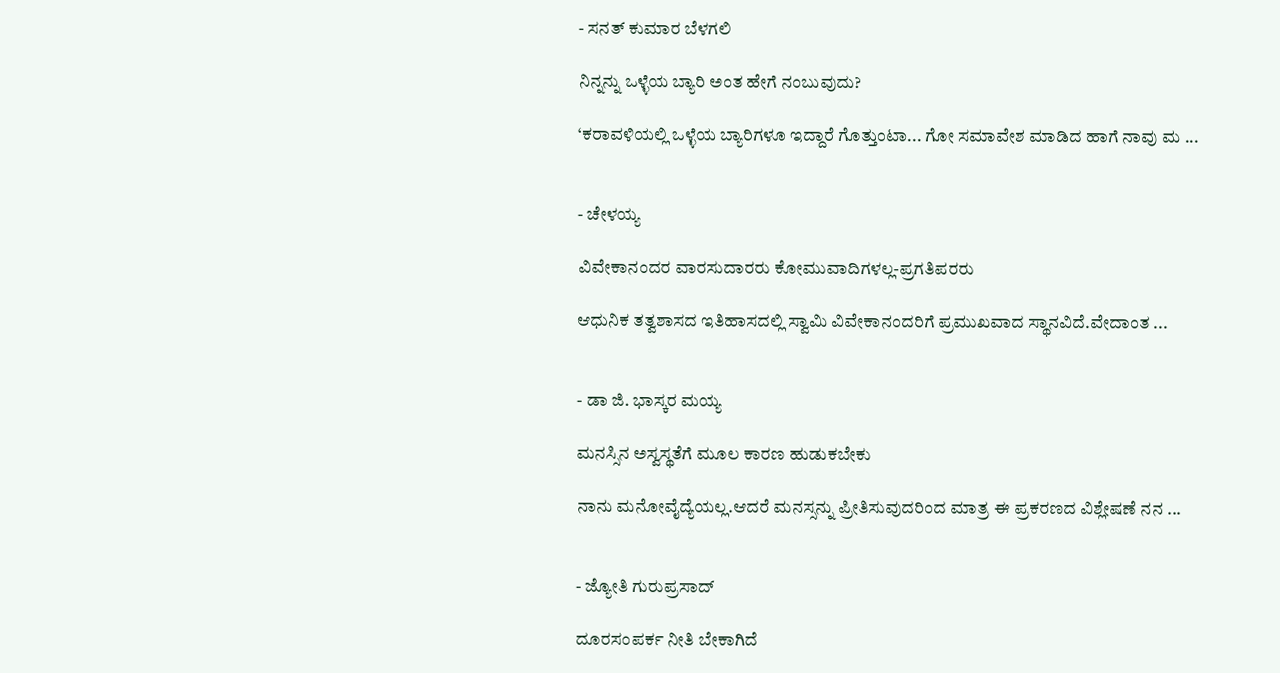- ಸನತ್‌ ಕುಮಾರ ಬೆಳಗಲಿ

ನಿನ್ನನ್ನು ಒಳ್ಳೆಯ ಬ್ಯಾರಿ ಅಂತ ಹೇಗೆ ನಂಬುವುದು?

‘ಕರಾವಳಿಯಲ್ಲಿ ಒಳ್ಳೆಯ ಬ್ಯಾರಿಗಳೂ ಇದ್ದಾರೆ ಗೊತ್ತುಂಟಾ... ಗೋ ಸಮಾವೇಶ ಮಾಡಿದ ಹಾಗೆ ನಾವು ಮ ...


- ಚೇಳಯ್ಯ

ವಿವೇಕಾನಂದರ ವಾರಸುದಾರರು ಕೋಮುವಾದಿಗಳಲ್ಲ-ಪ್ರಗತಿಪರರು

ಆಧುನಿಕ ತತ್ವಶಾಸದ ಇತಿಹಾಸದಲ್ಲಿ ಸ್ವಾಮಿ ವಿವೇಕಾನಂದರಿಗೆ ಪ್ರಮುಖವಾದ ಸ್ಥಾನವಿದೆ.ವೇದಾಂತ ...


- ಡಾ ಜಿ. ಭಾಸ್ಕರ ಮಯ್ಯ

ಮನಸ್ಸಿನ ಅಸ್ವಸ್ಥತೆಗೆ ಮೂಲ ಕಾರಣ ಹುಡುಕಬೇಕು

ನಾನು ಮನೋವೈದ್ಯೆಯಲ್ಲ.ಆದರೆ ಮನಸ್ಸನ್ನು ಪ್ರೀತಿಸುವುದರಿಂದ ಮಾತ್ರ ಈ ಪ್ರಕರಣದ ವಿಶ್ಲೇಷಣೆ ನನ ...


- ಜ್ಯೋತಿ ಗುರುಪ್ರಸಾದ್

ದೂರಸಂಪರ್ಕ ನೀತಿ ಬೇಕಾಗಿದೆ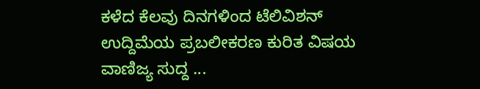ಕಳೆದ ಕೆಲವು ದಿನಗಳಿಂದ ಟೆಲಿವಿಶನ್ ಉದ್ದಿಮೆಯ ಪ್ರಬಲೀಕರಣ ಕುರಿತ ವಿಷಯ ವಾಣಿಜ್ಯ ಸುದ್ದ ...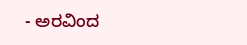- ಅರವಿಂದ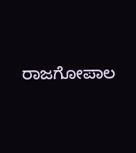ರಾಜಗೋಪಾಲ